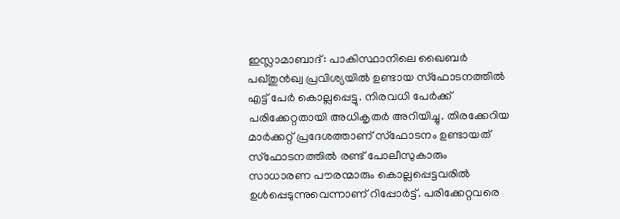ഇസ്ലാമാബാദ്: പാകിസ്ഥാനിലെ ഖൈബർ പഖ്തുൻഖ്വ പ്രവിശ്യയിൽ ഉണ്ടായ സ്ഫോടനത്തിൽ എട്ട് പേർ കൊല്ലപ്പെട്ടു. നിരവധി പേർക്ക് പരിക്കേറ്റതായി അധികൃതർ അറിയിച്ചു. തിരക്കേറിയ മാർക്കറ്റ് പ്രദേശത്താണ് സ്ഫോടനം ഉണ്ടായത്
സ്ഫോടനത്തിൽ രണ്ട് പോലീസുകാരും സാധാരണ പൗരന്മാരും കൊല്ലപ്പെട്ടവരിൽ ഉൾപ്പെടുന്നുവെന്നാണ് റിപ്പോർട്ട്. പരിക്കേറ്റവരെ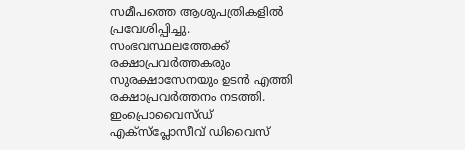സമീപത്തെ ആശുപത്രികളിൽ പ്രവേശിപ്പിച്ചു. സംഭവസ്ഥലത്തേക്ക് രക്ഷാപ്രവർത്തകരും സുരക്ഷാസേനയും ഉടൻ എത്തി രക്ഷാപ്രവർത്തനം നടത്തി.
ഇംപ്രൊവൈസ്ഡ് എക്സ്പ്ലോസീവ് ഡിവൈസ്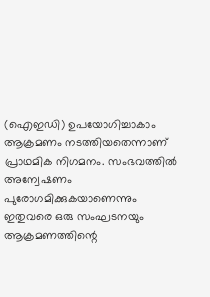(ഐഇഡി) ഉപയോഗിച്ചാകാം ആക്രമണം നടത്തിയതെന്നാണ് പ്രാഥമിക നിഗമനം. സംഭവത്തിൽ അന്വേഷണം പുരോഗമിക്കുകയാണെന്നും ഇതുവരെ ഒരു സംഘടനയും ആക്രമണത്തിന്റെ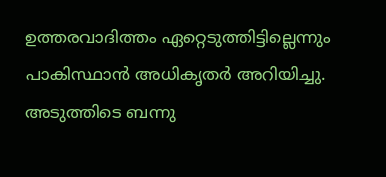ഉത്തരവാദിത്തം ഏറ്റെടുത്തിട്ടില്ലെന്നും പാകിസ്ഥാൻ അധികൃതർ അറിയിച്ചു.
അടുത്തിടെ ബന്നു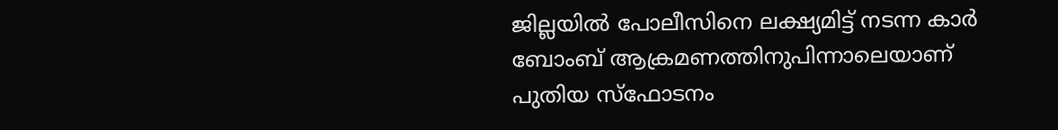ജില്ലയിൽ പോലീസിനെ ലക്ഷ്യമിട്ട് നടന്ന കാർ ബോംബ് ആക്രമണത്തിനുപിന്നാലെയാണ് പുതിയ സ്ഫോടനം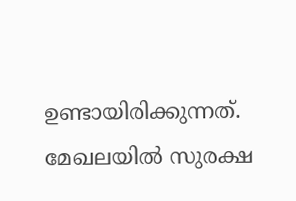ഉണ്ടായിരിക്കുന്നത്. മേഖലയിൽ സുരക്ഷ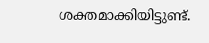ശക്തമാക്കിയിട്ടുണ്ട്.